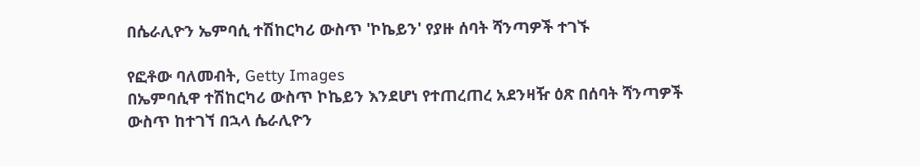በሴራሊዮን ኤምባሲ ተሽከርካሪ ውስጥ 'ኮኬይን' የያዙ ሰባት ሻንጣዎች ተገኙ

የፎቶው ባለመብት, Getty Images
በኤምባሲዋ ተሽከርካሪ ውስጥ ኮኬይን እንደሆነ የተጠረጠረ አደንዛዥ ዕጽ በሰባት ሻንጣዎች ውስጥ ከተገኘ በኋላ ሴራሊዮን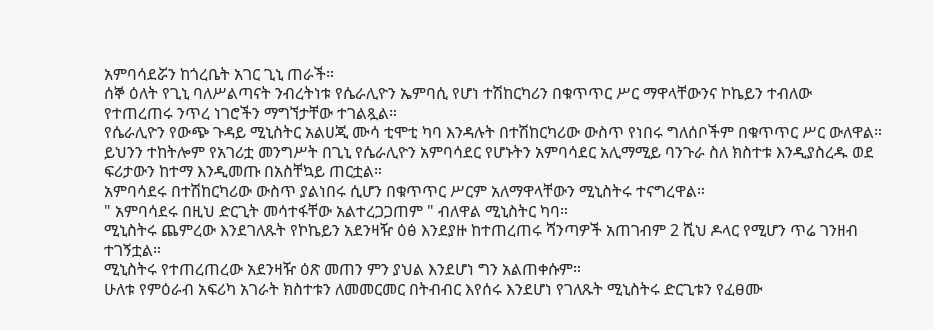አምባሳደሯን ከጎረቤት አገር ጊኒ ጠራች።
ሰኞ ዕለት የጊኒ ባለሥልጣናት ንብረትነቱ የሴራሊዮን ኤምባሲ የሆነ ተሽከርካሪን በቁጥጥር ሥር ማዋላቸውንና ኮኬይን ተብለው የተጠረጠሩ ንጥረ ነገሮችን ማግኘታቸው ተገልጿል።
የሴራሊዮን የውጭ ጉዳይ ሚኒስትር አልሀጂ ሙሳ ቲሞቲ ካባ እንዳሉት በተሽከርካሪው ውስጥ የነበሩ ግለሰቦችም በቁጥጥር ሥር ውለዋል።
ይህንን ተከትሎም የአገሪቷ መንግሥት በጊኒ የሴራሊዮን አምባሳደር የሆኑትን አምባሳደር አሊማሚይ ባንጉራ ስለ ክስተቱ እንዲያስረዱ ወደ ፍሪታውን ከተማ እንዲመጡ በአስቸኳይ ጠርቷል።
አምባሳደሩ በተሽከርካሪው ውስጥ ያልነበሩ ሲሆን በቁጥጥር ሥርም አለማዋላቸውን ሚኒስትሩ ተናግረዋል።
" አምባሳደሩ በዚህ ድርጊት መሳተፋቸው አልተረጋጋጠም " ብለዋል ሚኒስትር ካባ።
ሚኒስትሩ ጨምረው እንደገለጹት የኮኬይን አደንዛዥ ዕፅ እንደያዙ ከተጠረጠሩ ሻንጣዎች አጠገብም 2 ሺህ ዶላር የሚሆን ጥሬ ገንዘብ ተገኝቷል።
ሚኒስትሩ የተጠረጠረው አደንዛዥ ዕጽ መጠን ምን ያህል እንደሆነ ግን አልጠቀሱም።
ሁለቱ የምዕራብ አፍሪካ አገራት ክስተቱን ለመመርመር በትብብር እየሰሩ እንደሆነ የገለጹት ሚኒስትሩ ድርጊቱን የፈፀሙ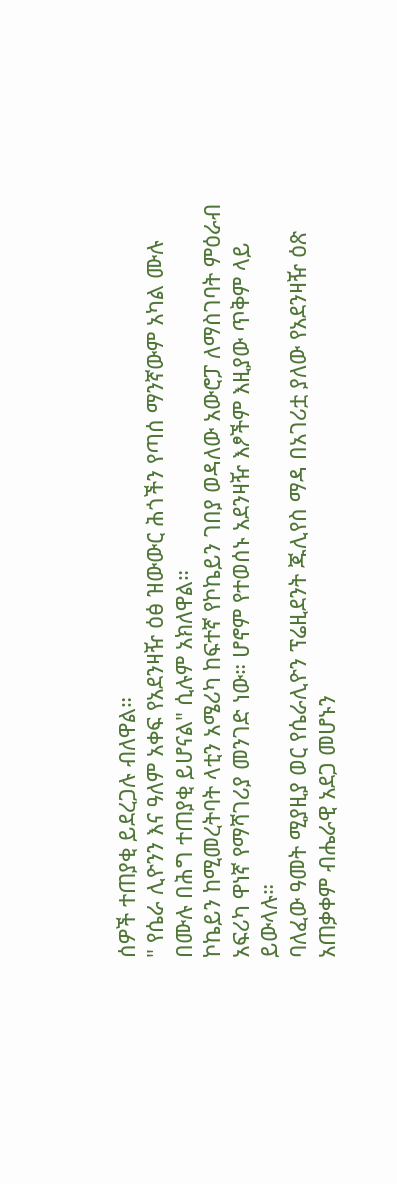ሰዎች ተጠያቂ ይደረጋሉ ብለዋል።
" የሴራ ሊዮንን እና ዓለም አቀፍ የአደንዛዥ ዕፅ ዝውውር ሕጎችን የጣሰ ማንኛውም አካል ሙሉ በሙሉ በሕግ ተጠያቂ ይሆናል" ሲሉም አክለዋል።
ኮኬይን ከሚመረትባት ላቲን አሜሪካ ከፍተኛ የኮኬይን ገበያ ወዳለው አውሮፓ ለማስገባት ምዕራብ አፍሪካ ዋነኛ የማሻገሪያ መንገድ ነው። ሆኖም የተወሰኑ አደንዛዥ እፆችም እዚያው ጥቅም ላይ ይውላሉ።
ባለፈው ዓመት ሚያዚያ ወር የሴራሊዮን ፕሬዚደንት ጁሊየስ ማዳ በአገሪቷ ያለው የአደንዛዥ ዕጽ አጠቃቀም ብሔራዊ አደጋ መሆኑን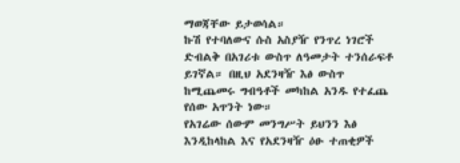ማወጃቸው ይታወሳል።
ኩሽ የተባለውና ሱስ አስያዥ የንጥረ ነገሮች ድብልቅ በአገሪቱ ውስጥ ለዓመታት ተንሰራፍቶ ይገኛል። በዚህ አደንዛዥ እፅ ውስጥ ከሚጨመሩ ግብዓቶች መካከል አንዱ የተፈጨ የሰው አጥንት ነው።
የአገሬው ሰውም መንግሥት ይህንን እፅ እንዲከላከል እና የአደንዛዥ ዕፁ ተጠቂዎች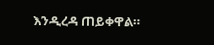እንዲረዳ ጠይቀዋል።